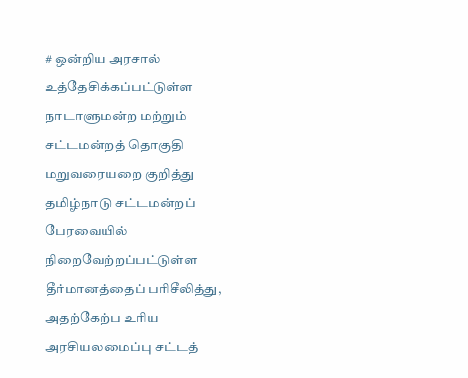# ஒன்றிய அரசால் உத்தேசிக்கப்பட்டுள்ள நாடாளுமன்ற மற்றும் சட்டமன்றத் தொகுதி மறுவரையறை குறித்து தமிழ்நாடு சட்டமன்றப் பேரவையில் நிறைவேற்றப்பட்டுள்ள தீர்மானத்தைப் பரிசீலித்து, அதற்கேற்ப உரிய அரசியலமைப்பு சட்டத்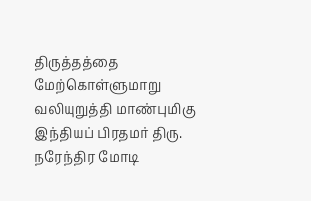திருத்தத்தை மேற்கொள்ளுமாறு வலியுறுத்தி மாண்புமிகு இந்தியப் பிரதமர் திரு. நரேந்திர மோடி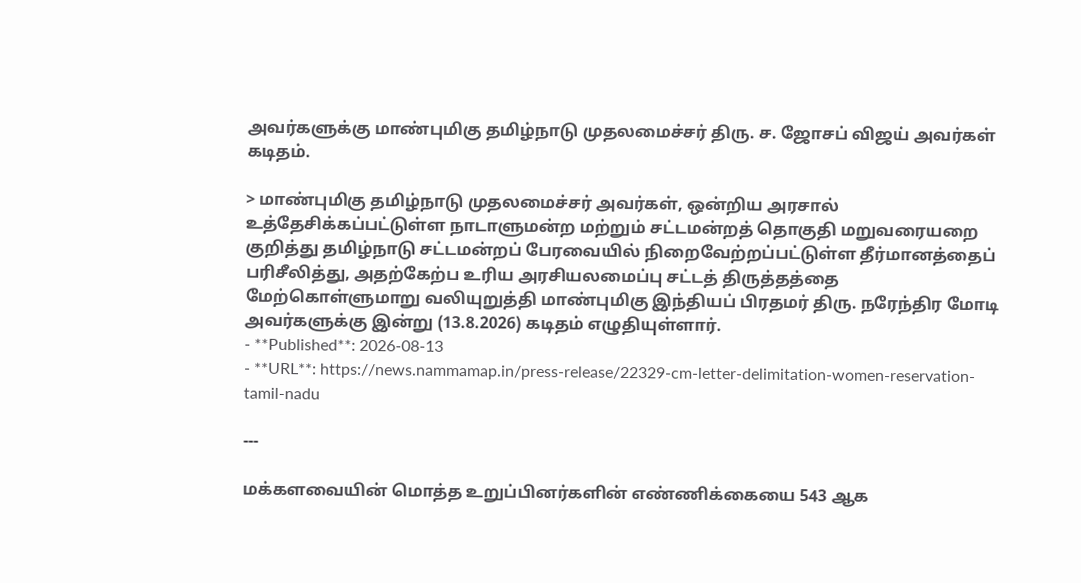அவர்களுக்கு மாண்புமிகு தமிழ்நாடு முதலமைச்சர் திரு. ச. ஜோசப் விஜய் அவர்கள் கடிதம்.

> மாண்புமிகு தமிழ்நாடு முதலமைச்சர் அவர்கள், ஒன்றிய அரசால் உத்தேசிக்கப்பட்டுள்ள நாடாளுமன்ற மற்றும் சட்டமன்றத் தொகுதி மறுவரையறை குறித்து தமிழ்நாடு சட்டமன்றப் பேரவையில் நிறைவேற்றப்பட்டுள்ள தீர்மானத்தைப் பரிசீலித்து, அதற்கேற்ப உரிய அரசியலமைப்பு சட்டத் திருத்தத்தை மேற்கொள்ளுமாறு வலியுறுத்தி மாண்புமிகு இந்தியப் பிரதமர் திரு. நரேந்திர மோடி அவர்களுக்கு இன்று (13.8.2026) கடிதம் எழுதியுள்ளார்.
- **Published**: 2026-08-13
- **URL**: https://news.nammamap.in/press-release/22329-cm-letter-delimitation-women-reservation-tamil-nadu

---

மக்களவையின் மொத்த உறுப்பினர்களின் எண்ணிக்கையை 543 ஆக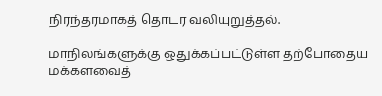நிரந்தரமாகத் தொடர வலியுறுத்தல்.

மாநிலங்களுக்கு ஒதுக்கப்பட்டுள்ள தற்போதைய மக்களவைத்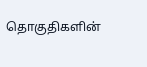தொகுதிகளின்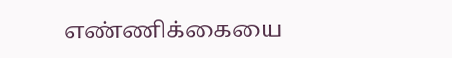எண்ணிக்கையை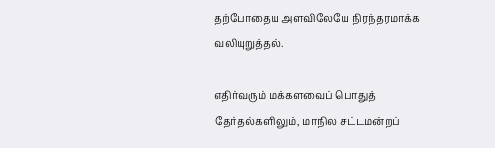தற்போதைய அளவிலேயே நிரந்தரமாக்க வலியுறுத்தல்.

எதிர்வரும் மக்களவைப் பொதுத் தேர்தல்களிலும், மாநில சட்டமன்றப்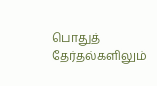பொதுத் தேர்தல்களிலும்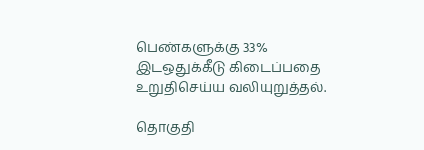பெண்களுக்கு 33% இடஒதுக்கீடு கிடைப்பதை உறுதிசெய்ய வலியுறுத்தல்.

தொகுதி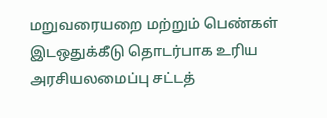மறுவரையறை மற்றும் பெண்கள் இடஒதுக்கீடு தொடர்பாக உரிய அரசியலமைப்பு சட்டத்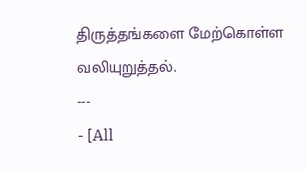திருத்தங்களை மேற்கொள்ள வலியுறுத்தல்.
---
- [All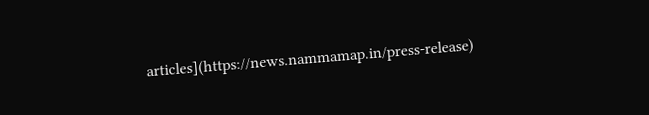articles](https://news.nammamap.in/press-release)